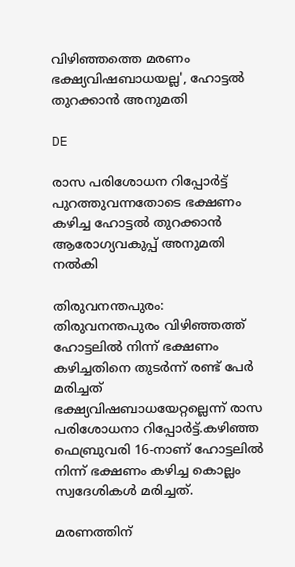വിഴിഞ്ഞത്തെ മരണം ഭക്ഷ്യവിഷബാധയല്ല', ഹോട്ടല്‍ തുറക്കാന്‍ അനുമതി

DE

രാസ പരിശോധന റിപ്പോര്‍ട്ട് പുറത്തുവന്നതോടെ ഭക്ഷണം കഴിച്ച ഹോട്ടല്‍ തുറക്കാന്‍ ആരോഗ്യവകുപ്പ് അനുമതി നല്‍കി

തിരുവനന്തപുരം: തിരുവനന്തപുരം വിഴിഞ്ഞത്ത് ഹോട്ടലില്‍ നിന്ന് ഭക്ഷണം കഴിച്ചതിനെ തുടര്‍ന്ന് രണ്ട് പേര്‍ മരിച്ചത് ഭക്ഷ്യവിഷബാധയേറ്റല്ലെന്ന് രാസ പരിശോധനാ റിപ്പോര്‍ട്ട്.കഴിഞ്ഞ ഫെബ്രുവരി 16-നാണ് ഹോട്ടലില്‍ നിന്ന് ഭക്ഷണം കഴിച്ച കൊല്ലം സ്വദേശികള്‍ മരിച്ചത്.

മരണത്തിന്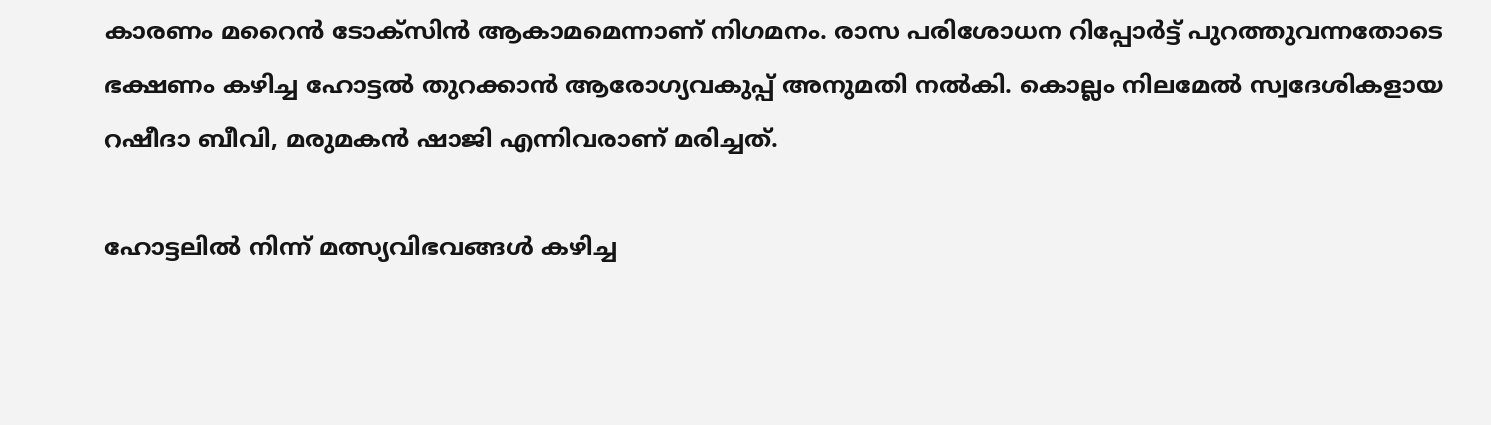കാരണം മറൈന്‍ ടോക്‌സിന്‍ ആകാമമെന്നാണ് നിഗമനം. രാസ പരിശോധന റിപ്പോര്‍ട്ട് പുറത്തുവന്നതോടെ ഭക്ഷണം കഴിച്ച ഹോട്ടല്‍ തുറക്കാന്‍ ആരോഗ്യവകുപ്പ് അനുമതി നല്‍കി. കൊല്ലം നിലമേല്‍ സ്വദേശികളായ റഷീദാ ബീവി, മരുമകന്‍ ഷാജി എന്നിവരാണ് മരിച്ചത്.

ഹോട്ടലില്‍ നിന്ന് മത്സ്യവിഭവങ്ങള്‍ കഴിച്ച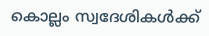കൊല്ലം സ്വദേശികള്‍ക്ക്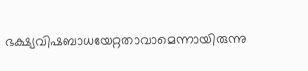ഭക്ഷ്യവിഷബാധയേറ്റതാവാമെന്നായിരുന്നു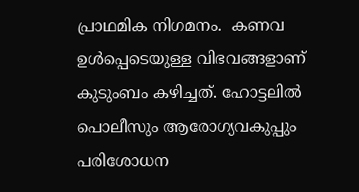പ്രാഥമിക നിഗമനം.  കണവ ഉള്‍പ്പെടെയുള്ള വിഭവങ്ങളാണ് കുടുംബം കഴിച്ചത്. ഹോട്ടലില്‍ പൊലീസും ആരോഗ്യവകുപ്പും പരിശോധന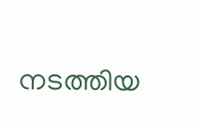നടത്തിയ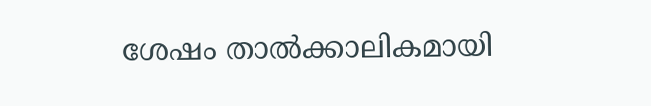ശേഷം താല്‍ക്കാലികമായി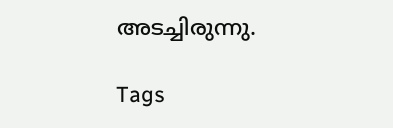അടച്ചിരുന്നു.

Tags